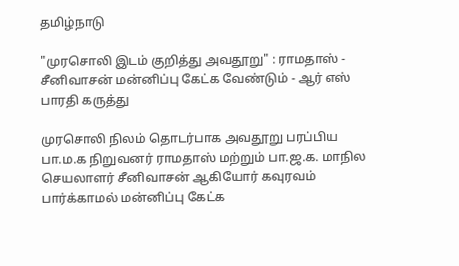தமிழ்நாடு

"முரசொலி இடம் குறித்து அவதூறு" : ராமதாஸ் - சீனிவாசன் மன்னிப்பு கேட்க வேண்டும் - ஆர் எஸ் பாரதி கருத்து

முரசொலி நிலம் தொடர்பாக அவதூறு பரப்பிய பா.ம.க நிறுவனர் ராமதாஸ் மற்றும் பா.ஜ.க. மாநில செயலாளர் சீனிவாசன் ஆகியோர் கவுரவம் பார்க்காமல் மன்னிப்பு கேட்க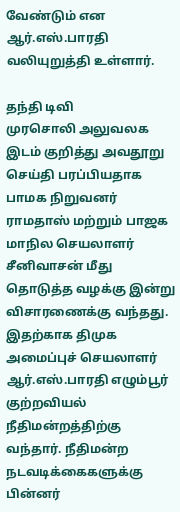வேண்டும் என ஆர்.எஸ்.பாரதி வலியுறுத்தி உள்ளார்.

தந்தி டிவி
முரசொலி அலுவலக இடம் குறித்து அவதூறு செய்தி பரப்பியதாக பாமக நிறுவனர் ராமதாஸ் மற்றும் பாஜக மாநில செயலாளர் சீனிவாசன் மீது தொடுத்த வழக்கு இன்று விசாரணைக்கு வந்தது. இதற்காக திமுக அமைப்புச் செயலாளர் ஆர்.எஸ்.பாரதி எழும்பூர் குற்றவியல் நீதிமன்றத்திற்கு வந்தார். நீதிமன்ற நடவடிக்கைகளுக்கு பின்னர்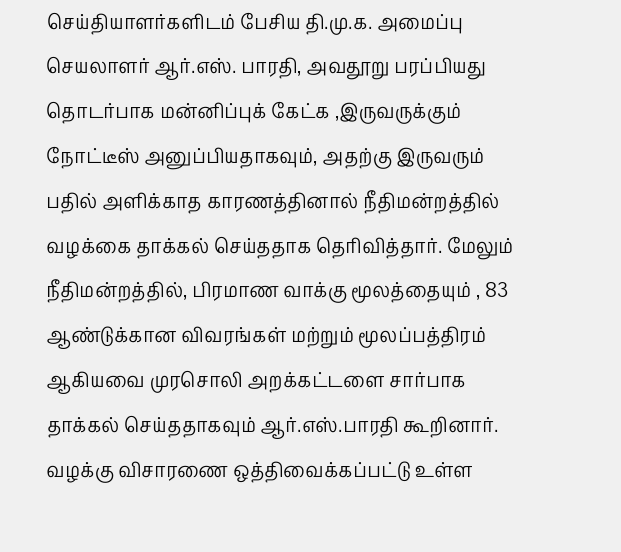செய்தியாளர்களிடம் பேசிய தி.மு.க. அமைப்பு செயலாளர் ஆர்.எஸ். பாரதி, அவதூறு பரப்பியது தொடர்பாக மன்னிப்புக் கேட்க ,இருவருக்கும் நோட்டீஸ் அனுப்பியதாகவும், அதற்கு இருவரும் பதில் அளிக்காத காரணத்தினால் நீதிமன்றத்தில் வழக்கை தாக்கல் செய்ததாக தெரிவித்தார். மேலும் நீதிமன்றத்தில், பிரமாண வாக்கு மூலத்தையும் , 83 ஆண்டுக்கான விவரங்கள் மற்றும் மூலப்பத்திரம் ஆகியவை முரசொலி அறக்கட்டளை சார்பாக தாக்கல் செய்ததாகவும் ஆர்.எஸ்.பாரதி கூறினார். வழக்கு விசாரணை ஒத்திவைக்கப்பட்டு உள்ள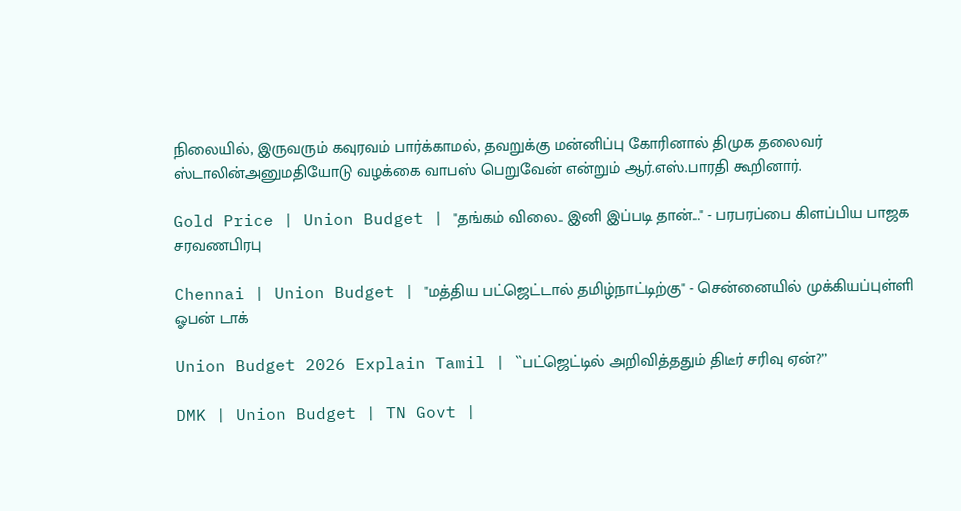நிலையில், இருவரும் கவுரவம் பார்க்காமல், தவறுக்கு மன்னிப்பு கோரினால் திமுக தலைவர் ஸ்டாலின்அனுமதியோடு வழக்கை வாபஸ் பெறுவேன் என்றும் ஆர்.எஸ்.பாரதி கூறினார்.

Gold Price | Union Budget | "தங்கம் விலை.. இனி இப்படி தான்..." - பரபரப்பை கிளப்பிய பாஜக சரவணபிரபு

Chennai | Union Budget | "மத்திய பட்ஜெட்டால் தமிழ்நாட்டிற்கு" - சென்னையில் முக்கியப்புள்ளி ஓபன் டாக்

Union Budget 2026 Explain Tamil | ``பட்ஜெட்டில் அறிவித்ததும் திடீர் சரிவு ஏன்?’’

DMK | Union Budget | TN Govt |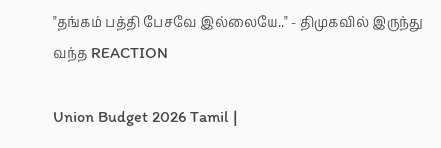"தங்கம் பத்தி பேசவே இல்லையே.." - திமுகவில் இருந்து வந்த REACTION

Union Budget 2026 Tamil |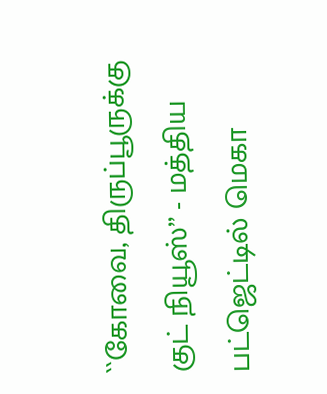``கோவை, திருப்பூருக்கு குட் நியூஸ்’’ - மத்திய பட்ஜெட்டில் மெகா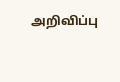அறிவிப்பு